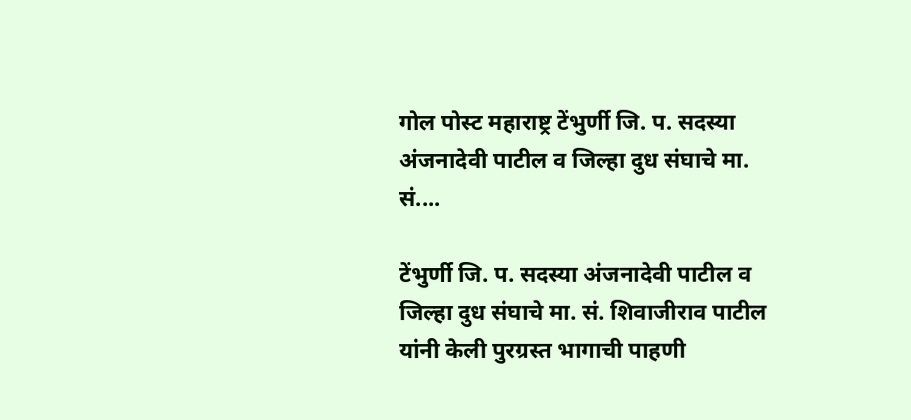गोल पोस्ट महाराष्ट्र टेंभुर्णी जि. प. सदस्या अंजनादेवी पाटील व जिल्हा दुध संघाचे मा. सं....

टेंभुर्णी जि. प. सदस्या अंजनादेवी पाटील व जिल्हा दुध संघाचे मा. सं. शिवाजीराव पाटील यांनी केली पुरग्रस्त भागाची पाहणी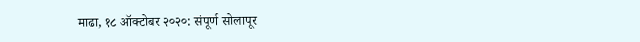माढा, १८ ऑक्टोबर २०२०: संपूर्ण सोलापूर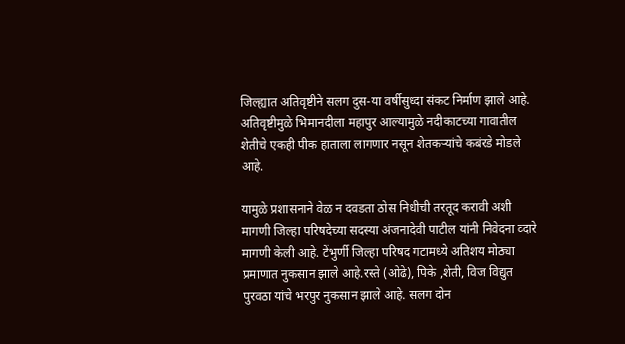जिल्ह्यात अतिवृष्टीने सलग दुस-या वर्षीसुध्दा संकट निर्माण झाले आहे. अतिवृष्टीमुळे भिमानदीला महापुर आल्यामुळे नदीकाटच्या गावातील शेतीचे एकही पीक हाताला लागणार नसून शेतकऱ्यांचे कबंरडे मोडले आहे.

यामुळे प्रशासनाने वेळ न दवडता ठोस निधीची तरतूद करावी अशी मागणी जिल्हा परिषदेच्या सदस्या अंजनादेवी पाटील यांनी निवेदना व्दारे मागणी केली आहे. टेंभुर्णी जिल्हा परिषद गटामध्ये अतिशय मोठ्या प्रमाणात नुकसान झाले आहे.रस्ते (ओढे), पिके ,शेती, विज विद्युत पुरवठा यांचे भरपुर नुकसान झाले आहे. सलग दोन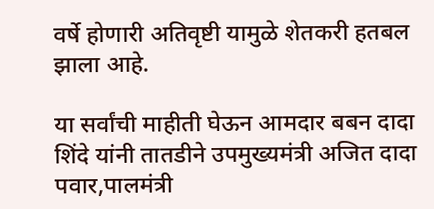वर्षे होणारी अतिवृष्टी यामुळे शेतकरी हतबल झाला आहे.

या सर्वांची माहीती घेऊन आमदार बबन दादा शिंदे यांनी तातडीने उपमुख्यमंत्री अजित दादा पवार,पालमंत्री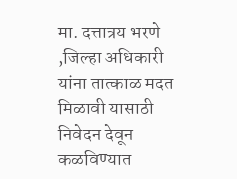मा. दत्तात्रय भरणे ,जिल्हा अधिकारी यांना तात्काळ मदत मिळावी यासाठी निवेदन देवून कळविण्यात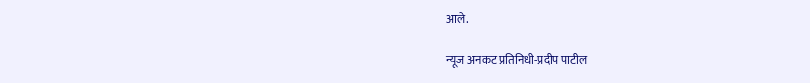आले.

न्यूज अनकट प्रतिनिधी-प्रदीप पाटील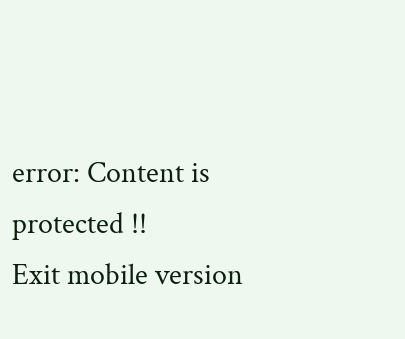error: Content is protected !!
Exit mobile version